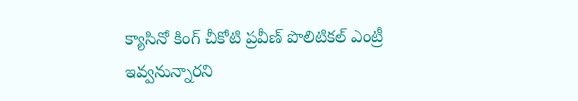క్యాసినో కింగ్ చీకోటి ప్రవీణ్ పొలిటికల్ ఎంట్రీ ఇవ్వనున్నారని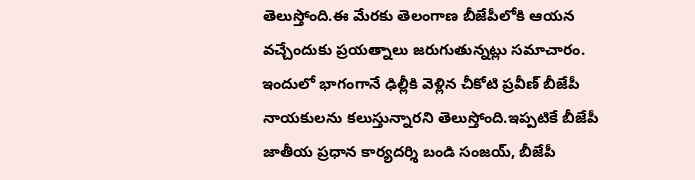తెలుస్తోంది.ఈ మేరకు తెలంగాణ బీజేపీలోకి ఆయన వచ్చేందుకు ప్రయత్నాలు జరుగుతున్నట్లు సమాచారం.
ఇందులో భాగంగానే ఢిల్లీకి వెళ్లిన చీకోటి ప్రవీణ్ బీజేపీ నాయకులను కలుస్తున్నారని తెలుస్తోంది.ఇప్పటికే బీజేపీ జాతీయ ప్రధాన కార్యదర్శి బండి సంజయ్, బీజేపీ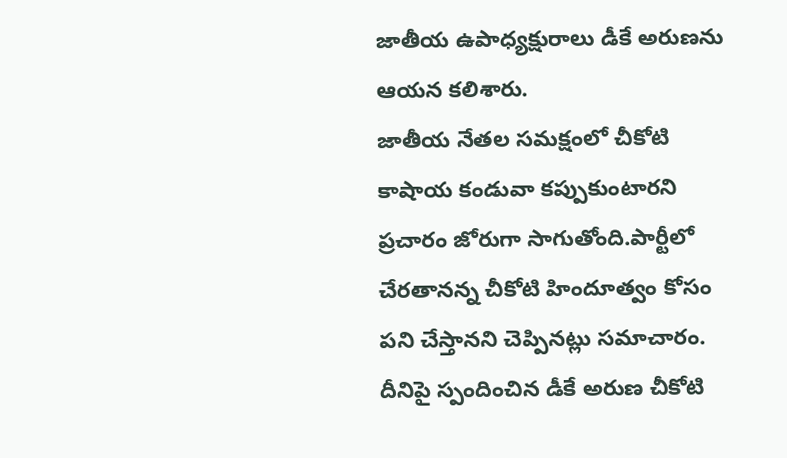జాతీయ ఉపాధ్యక్షురాలు డీకే అరుణను ఆయన కలిశారు.
జాతీయ నేతల సమక్షంలో చీకోటి కాషాయ కండువా కప్పుకుంటారని ప్రచారం జోరుగా సాగుతోంది.పార్టీలో చేరతానన్న చీకోటి హిందూత్వం కోసం పని చేస్తానని చెప్పినట్లు సమాచారం.
దీనిపై స్పందించిన డీకే అరుణ చీకోటి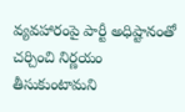వ్యవహారంపై పార్టీ అధిష్టానంతో చర్చించి నిర్ణయం తీసుకుంటామని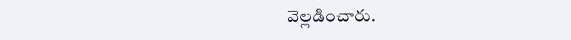వెల్లడించారు.